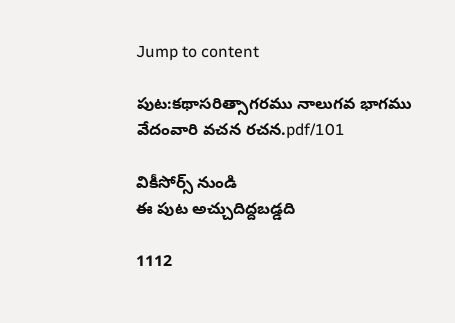Jump to content

పుట:కథాసరిత్సాగరము నాలుగవ భాగము వేదంవారి వచన రచన.pdf/101

వికీసోర్స్ నుండి
ఈ పుట అచ్చుదిద్దబడ్డది

1112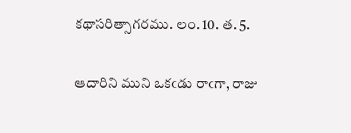కథాసరిత్సాగరము. లం. 10. త. 5.

ఆదారిని ముని ఒకఁడు రాఁగా, రాజు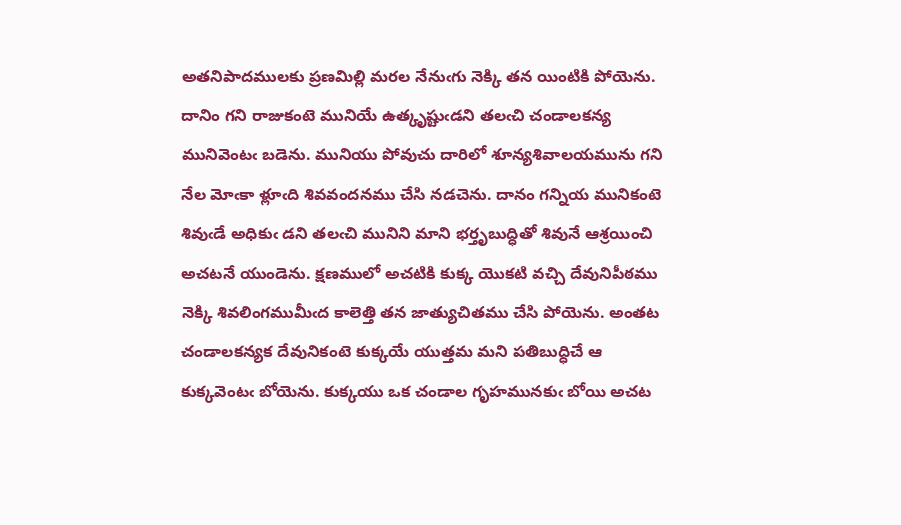అతనిపాదములకు ప్రణమిల్లి మరల నేనుఁగు నెక్కి తన యింటికి పోయెను. దానిం గని రాజుకంటె మునియే ఉత్కృష్టుఁడని తలఁచి చండాలకన్య మునివెంటఁ బడెను. మునియు పోవుచు దారిలో శూన్యశివాలయమును గని నేల మోఁకా ళ్లూఁది శివవందనము చేసి నడచెను. దానం గన్నియ మునికంటె శివుఁడే అధికుఁ డని తలఁచి మునిని మాని భర్తృబుద్ధితో శివునే ఆశ్రయించి అచటనే యుండెను. క్షణములో అచటికి కుక్క యొకటి వచ్చి దేవునిపీఠము నెక్కి శివలింగముమీఁద కాలెత్తి తన జాత్యుచితము చేసి పోయెను. అంతట చండాలకన్యక దేవునికంటె కుక్కయే యుత్తమ మని పతిబుద్ధిచే ఆ కుక్కవెంటఁ బోయెను. కుక్కయు ఒక చండాల గృహమునకుఁ బోయి అచట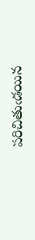పరిచితుఁడయిన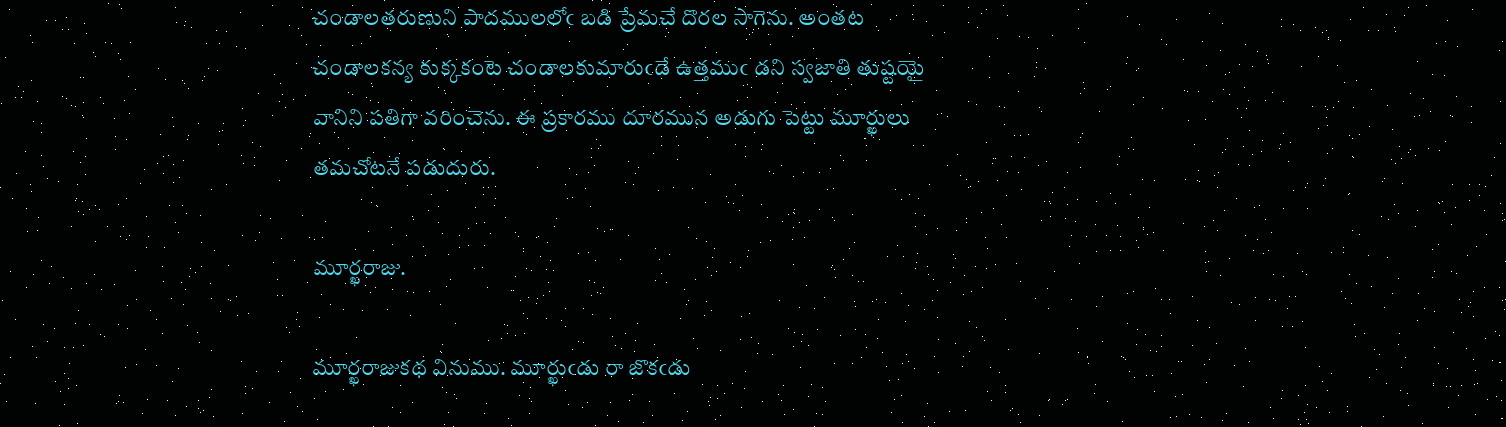చండాలతరుణుని పాదములలోఁ బడి ప్రేమచే దొరల సాగెను. అంతట చండాలకన్య కుక్కకంటె చండాలకుమారుఁడే ఉత్తముఁ డని స్వజాతి తుష్టయై వానిని పతిగా వరించెను. ఈ ప్రకారము దూరమున అడుగు పెట్టు మూర్ఖులు తమచోటనే పడుదురు.

మూర్ఖరాజు.

మూర్ఖరాజుకథ వినుము. మూర్ఖుఁడు రా జొకఁడు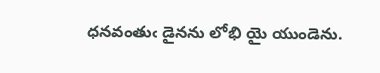ధనవంతుఁ డైనను లోభి యై యుండెను.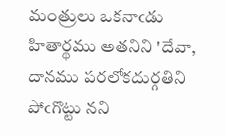మంత్రులు ఒకనాఁడు హితార్థము అతనిని 'దేవా, దానము పరలోకదుర్గతిని పోఁగొట్టు నని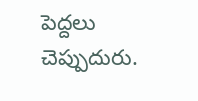పెద్దలు చెప్పుదురు.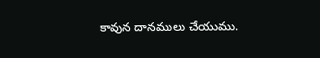కావున దానములు చేయుము.